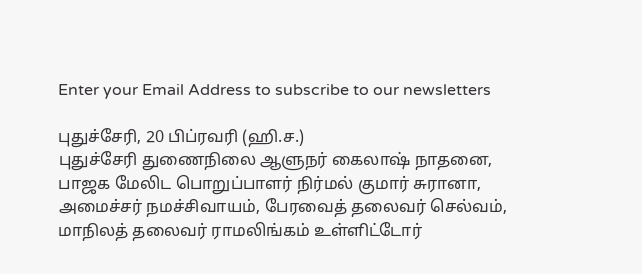Enter your Email Address to subscribe to our newsletters

புதுச்சேரி, 20 பிப்ரவரி (ஹி.ச.)
புதுச்சேரி துணைநிலை ஆளுநர் கைலாஷ் நாதனை, பாஜக மேலிட பொறுப்பாளர் நிர்மல் குமார் சுரானா, அமைச்சர் நமச்சிவாயம், பேரவைத் தலைவர் செல்வம், மாநிலத் தலைவர் ராமலிங்கம் உள்ளிட்டோர்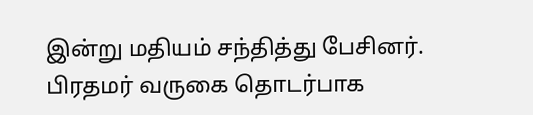இன்று மதியம் சந்தித்து பேசினர்.
பிரதமர் வருகை தொடர்பாக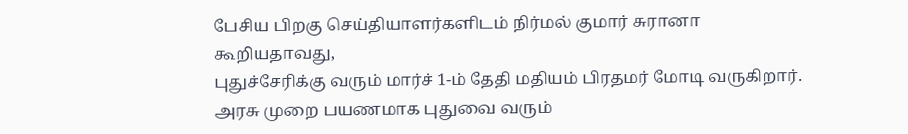பேசிய பிறகு செய்தியாளர்களிடம் நிர்மல் குமார் சுரானா கூறியதாவது,
புதுச்சேரிக்கு வரும் மார்ச் 1-ம் தேதி மதியம் பிரதமர் மோடி வருகிறார். அரசு முறை பயணமாக புதுவை வரும்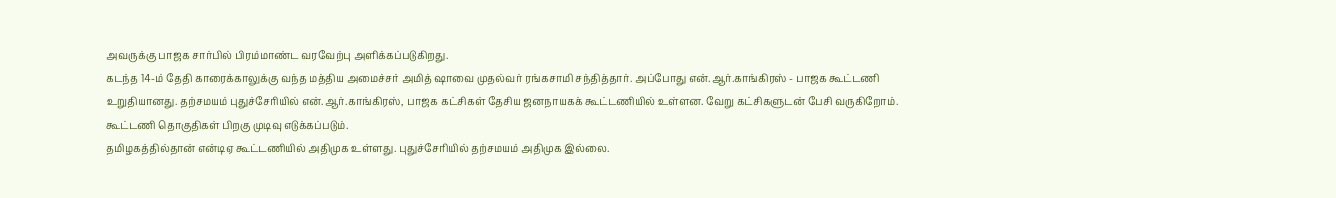அவருக்கு பாஜக சார்பில் பிரம்மாண்ட வரவேற்பு அளிக்கப்படுகிறது.
கடந்த 14-ம் தேதி காரைக்காலுக்கு வந்த மத்திய அமைச்சர் அமித் ஷாவை முதல்வர் ரங்கசாமி சந்தித்தார். அப்போது என்.ஆர்.காங்கிரஸ் - பாஜக கூட்டணி உறுதியானது. தற்சமயம் புதுச்சேரியில் என்.ஆர்.காங்கிரஸ், பாஜக கட்சிகள் தேசிய ஜனநாயகக் கூட்டணியில் உள்ளன. வேறு கட்சிகளுடன் பேசி வருகிறோம். கூட்டணி தொகுதிகள் பிறகு முடிவு எடுக்கப்படும்.
தமிழகத்தில்தான் என்டிஏ கூட்டணியில் அதிமுக உள்ளது. புதுச்சேரியில் தற்சமயம் அதிமுக இல்லை.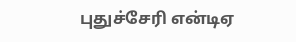புதுச்சேரி என்டிஏ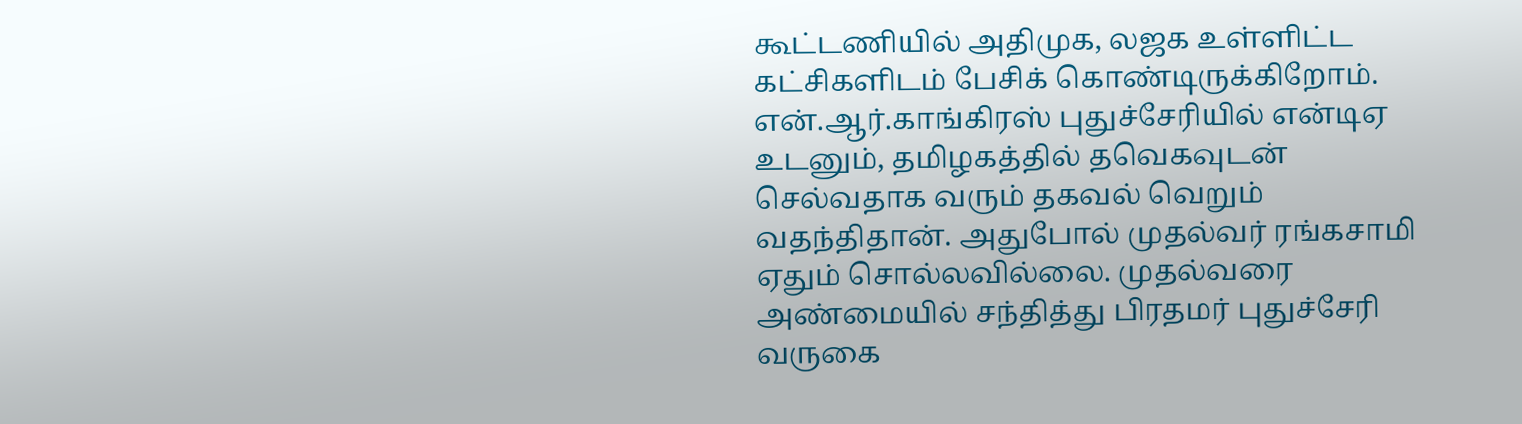கூட்டணியில் அதிமுக, லஜக உள்ளிட்ட கட்சிகளிடம் பேசிக் கொண்டிருக்கிறோம்.
என்.ஆர்.காங்கிரஸ் புதுச்சேரியில் என்டிஏ உடனும், தமிழகத்தில் தவெகவுடன் செல்வதாக வரும் தகவல் வெறும் வதந்திதான். அதுபோல் முதல்வர் ரங்கசாமி ஏதும் சொல்லவில்லை. முதல்வரை அண்மையில் சந்தித்து பிரதமர் புதுச்சேரி வருகை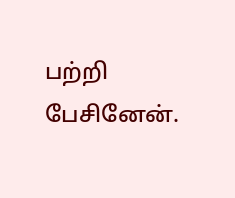பற்றி பேசினேன்.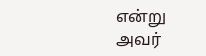என்று அவர்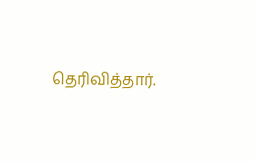தெரிவித்தார்.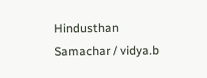Hindusthan Samachar / vidya.b